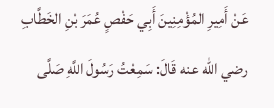عَنْ أَمِيرِ المُؤْمِنِينَ أَبِي حَفْصٍ عُمَرَ بْنِ الخَطَّابِ رضي الله عنه قَالَ: سَمِعْتُ رَسُولَ اللَّهِ صَلَّى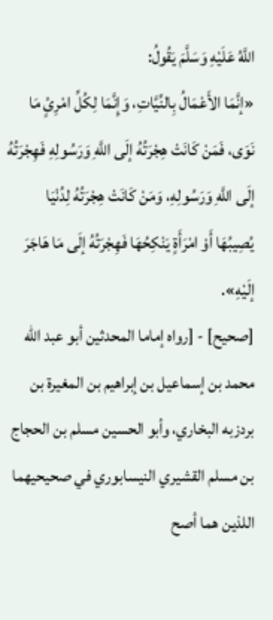اللَّهُ عَلَيْهِ وَسَلَّمَ يَقُولُ:
«إنَّمَا الأَعْمَالُ بِالنِّيَّاتِ، وَإِنَّمَا لِكُلِّ امْرِئٍ مَا نَوَى، فَمَنْ كَانَتْ هِجْرَتُهُ إلَى اللَّهِ وَرَسُولِهِ فَهِجْرَتُهُ إلَى اللَّهِ وَرَسُولِهِ، وَمَنْ كَانَتْ هِجْرَتُهُ لِدُنْيَا يُصِيبُهَا أَوْ امْرَأَةٍ يَنْكِحُهَا فَهِجْرَتُهُ إلَى مَا هَاجَرَ إلَيْهِ».
[صحيح] - [رواه إماما المحدثين أبو عبد الله محمد بن إسماعيل بن إبراهيم بن المغيرة بن بردزبه البخاري، وأبو الحسين مسلم بن الحجاج بن مسلم القشيري النيسابوري في صحيحيهما اللذين هما أصح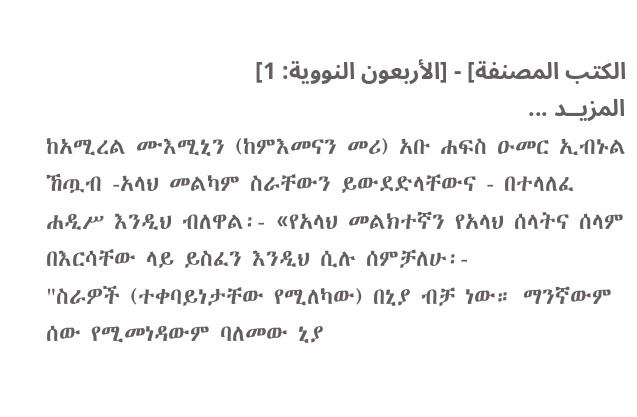الكتب المصنفة] - [الأربعون النووية: 1]
المزيــد ...
ከአሚረል ሙእሚኒን (ከምእመናን መሪ) አቡ ሐፍስ ዑመር ኢብኑል ኸጧብ -አላህ መልካም ስራቸውን ይውደድላቸውና - በተላለፈ ሐዲሥ እንዲህ ብለዋል፡- «የአላህ መልክተኛን የአላህ ሰላትና ሰላም በእርሳቸው ላይ ይስፈን እንዲህ ሲሉ ሰምቻለሁ፡-
"ስራዎች (ተቀባይነታቸው የሚለካው) በኒያ ብቻ ነው። ማንኛውም ሰው የሚመነዳውም ባለመው ኒያ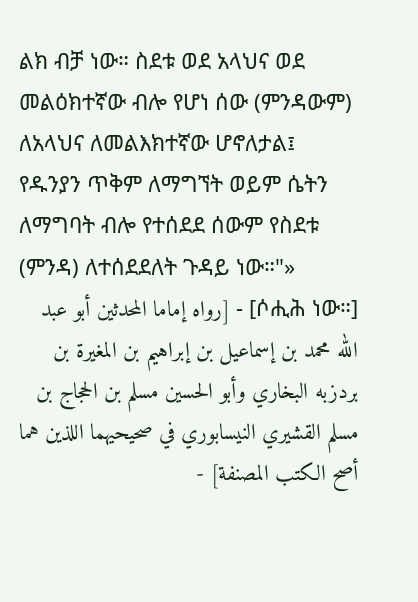ልክ ብቻ ነው። ስደቱ ወደ አላህና ወደ መልዕክተኛው ብሎ የሆነ ሰው (ምንዳውም) ለአላህና ለመልእክተኛው ሆኖለታል፤ የዱንያን ጥቅም ለማግኘት ወይም ሴትን ለማግባት ብሎ የተሰደደ ሰውም የስደቱ (ምንዳ) ለተሰደደለት ጉዳይ ነው።"»
[ሶሒሕ ነው።] - [رواه إماما المحدثين أبو عبد الله محمد بن إسماعيل بن إبراهيم بن المغيرة بن بردزبه البخاري وأبو الحسين مسلم بن الحجاج بن مسلم القشيري النيسابوري في صحيحيهما اللذين هما أصح الكتب المصنفة] -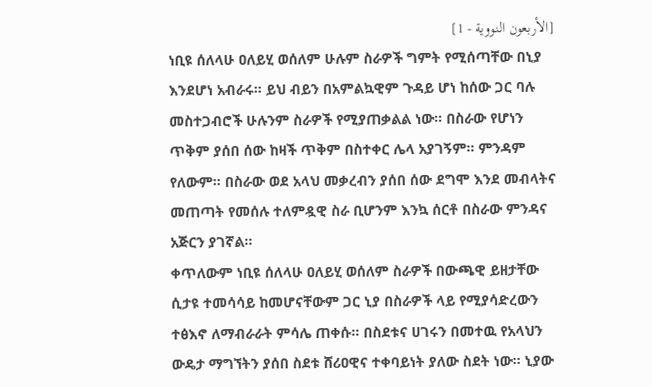[الأربعون النووية - 1]
ነቢዩ ሰለላሁ ዐለይሂ ወሰለም ሁሉም ስራዎች ግምት የሚሰጣቸው በኒያ እንደሆነ አብራሩ። ይህ ብይን በአምልኳዊም ጉዳይ ሆነ ከሰው ጋር ባሉ መስተጋብሮች ሁሉንም ስራዎች የሚያጠቃልል ነው። በስራው የሆነን ጥቅም ያሰበ ሰው ከዛች ጥቅም በስተቀር ሌላ አያገኝም። ምንዳም የለውም። በስራው ወደ አላህ መቃረብን ያሰበ ሰው ደግሞ እንደ መብላትና መጠጣት የመሰሉ ተለምዷዊ ስራ ቢሆንም እንኳ ሰርቶ በስራው ምንዳና አጅርን ያገኛል።
ቀጥለውም ነቢዩ ሰለላሁ ዐለይሂ ወሰለም ስራዎች በውጫዊ ይዘታቸው ሲታዩ ተመሳሳይ ከመሆናቸውም ጋር ኒያ በስራዎች ላይ የሚያሳድረውን ተፅእኖ ለማብራራት ምሳሌ ጠቀሱ። በስደቱና ሀገሩን በመተዉ የአላህን ውዴታ ማግኘትን ያሰበ ስደቱ ሸሪዐዊና ተቀባይነት ያለው ስደት ነው። ኒያው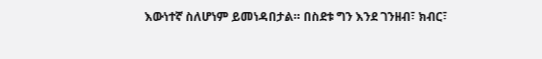እውነተኛ ስለሆነም ይመነዳበታል። በስደቱ ግን እንደ ገንዘብ፣ ክብር፣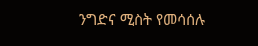ንግድና ሚስት የመሳሰሉ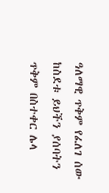ዓለማዊ ጥቅም የፈለገ ሰው ከስደቱ ይህችን ያሰባትን ጥቅም በስተቀር ሌላ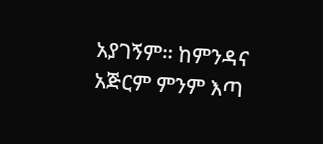አያገኝም። ከምንዳና አጅርም ምንም እጣ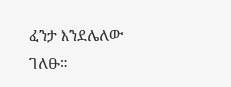ፈንታ እንደሌለው ገለፁ።